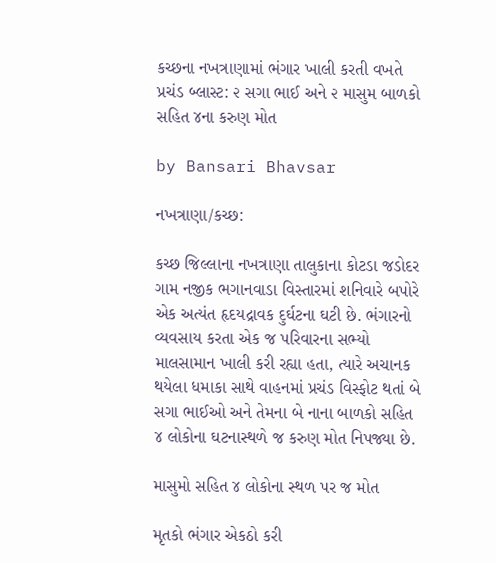કચ્છના નખત્રાણામાં ભંગાર ખાલી કરતી વખતે પ્રચંડ બ્લાસ્ટ: ૨ સગા ભાઈ અને ૨ માસુમ બાળકો સહિત ૪ના કરુણ મોત

by Bansari Bhavsar

નખત્રાણા/કચ્છ:

કચ્છ જિલ્લાના નખત્રાણા તાલુકાના કોટડા જડોદર ગામ નજીક ભગાનવાડા વિસ્તારમાં શનિવારે બપોરે એક અત્યંત હૃદયદ્રાવક દુર્ઘટના ઘટી છે. ભંગારનો વ્યવસાય કરતા એક જ પરિવારના સભ્યો માલસામાન ખાલી કરી રહ્યા હતા, ત્યારે અચાનક થયેલા ધમાકા સાથે વાહનમાં પ્રચંડ વિસ્ફોટ થતાં બે સગા ભાઈઓ અને તેમના બે નાના બાળકો સહિત ૪ લોકોના ઘટનાસ્થળે જ કરુણ મોત નિપજ્યા છે.

માસુમો સહિત ૪ લોકોના સ્થળ પર જ મોત

મૃતકો ભંગાર એકઠો કરી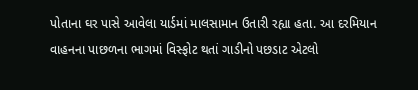પોતાના ઘર પાસે આવેલા યાર્ડમાં માલસામાન ઉતારી રહ્યા હતા. આ દરમિયાન વાહનના પાછળના ભાગમાં વિસ્ફોટ થતાં ગાડીનો પછડાટ એટલો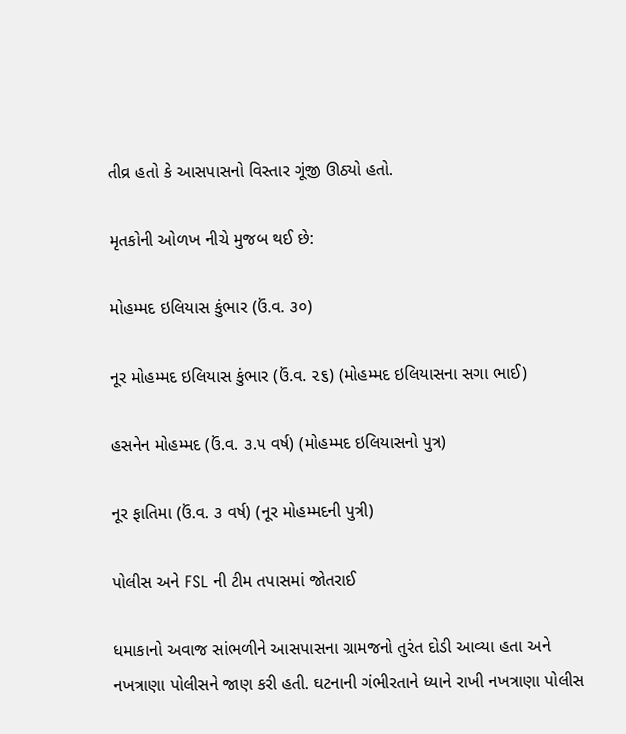તીવ્ર હતો કે આસપાસનો વિસ્તાર ગૂંજી ઊઠ્યો હતો.

મૃતકોની ઓળખ નીચે મુજબ થઈ છે:

મોહમ્મદ ઇલિયાસ કુંભાર (ઉં.વ. ૩૦)

નૂર મોહમ્મદ ઇલિયાસ કુંભાર (ઉં.વ. ૨૬) (મોહમ્મદ ઇલિયાસના સગા ભાઈ)

હસનેન મોહમ્મદ (ઉં.વ. ૩.૫ વર્ષ) (મોહમ્મદ ઇલિયાસનો પુત્ર)

નૂર ફાતિમા (ઉં.વ. ૩ વર્ષ) (નૂર મોહમ્મદની પુત્રી)

પોલીસ અને FSL ની ટીમ તપાસમાં જોતરાઈ

ધમાકાનો અવાજ સાંભળીને આસપાસના ગ્રામજનો તુરંત દોડી આવ્યા હતા અને નખત્રાણા પોલીસને જાણ કરી હતી. ઘટનાની ગંભીરતાને ધ્યાને રાખી નખત્રાણા પોલીસ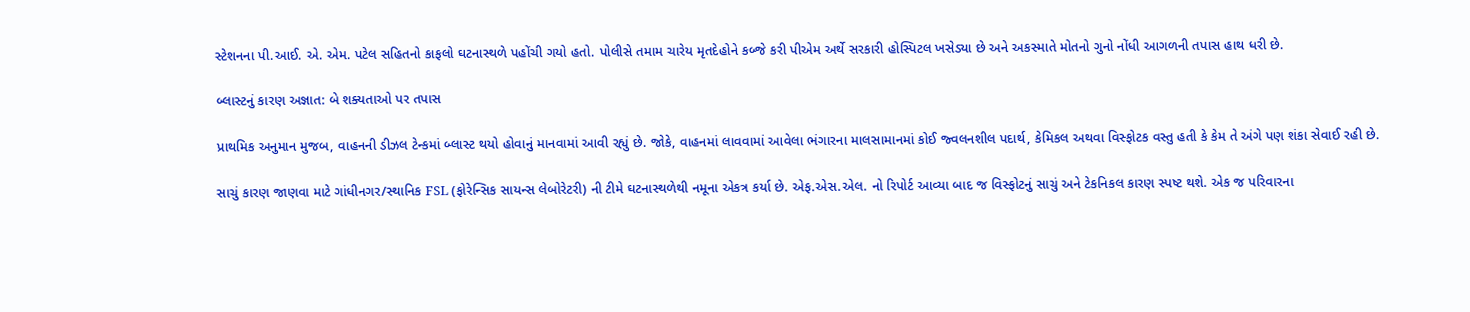સ્ટેશનના પી.આઈ. એ. એમ. પટેલ સહિતનો કાફલો ઘટનાસ્થળે પહોંચી ગયો હતો. પોલીસે તમામ ચારેય મૃતદેહોને કબ્જે કરી પીએમ અર્થે સરકારી હોસ્પિટલ ખસેડ્યા છે અને અકસ્માતે મોતનો ગુનો નોંધી આગળની તપાસ હાથ ધરી છે.

બ્લાસ્ટનું કારણ અજ્ઞાત: બે શક્યતાઓ પર તપાસ

પ્રાથમિક અનુમાન મુજબ, વાહનની ડીઝલ ટેન્કમાં બ્લાસ્ટ થયો હોવાનું માનવામાં આવી રહ્યું છે. જોકે, વાહનમાં લાવવામાં આવેલા ભંગારના માલસામાનમાં કોઈ જ્વલનશીલ પદાર્થ, કેમિકલ અથવા વિસ્ફોટક વસ્તુ હતી કે કેમ તે અંગે પણ શંકા સેવાઈ રહી છે.

સાચું કારણ જાણવા માટે ગાંધીનગર/સ્થાનિક FSL (ફોરેન્સિક સાયન્સ લેબોરેટરી) ની ટીમે ઘટનાસ્થળેથી નમૂના એકત્ર કર્યા છે. એફ.એસ.એલ. નો રિપોર્ટ આવ્યા બાદ જ વિસ્ફોટનું સાચું અને ટેકનિકલ કારણ સ્પષ્ટ થશે. એક જ પરિવારના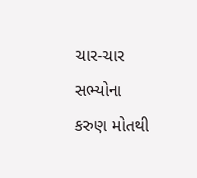ચાર-ચાર સભ્યોના કરુણ મોતથી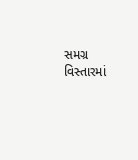સમગ્ર વિસ્તારમાં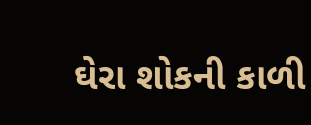ઘેરા શોકની કાળી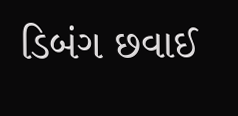ડિબંગ છવાઈ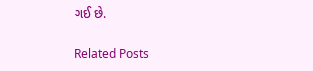ગઈ છે.

Related Posts